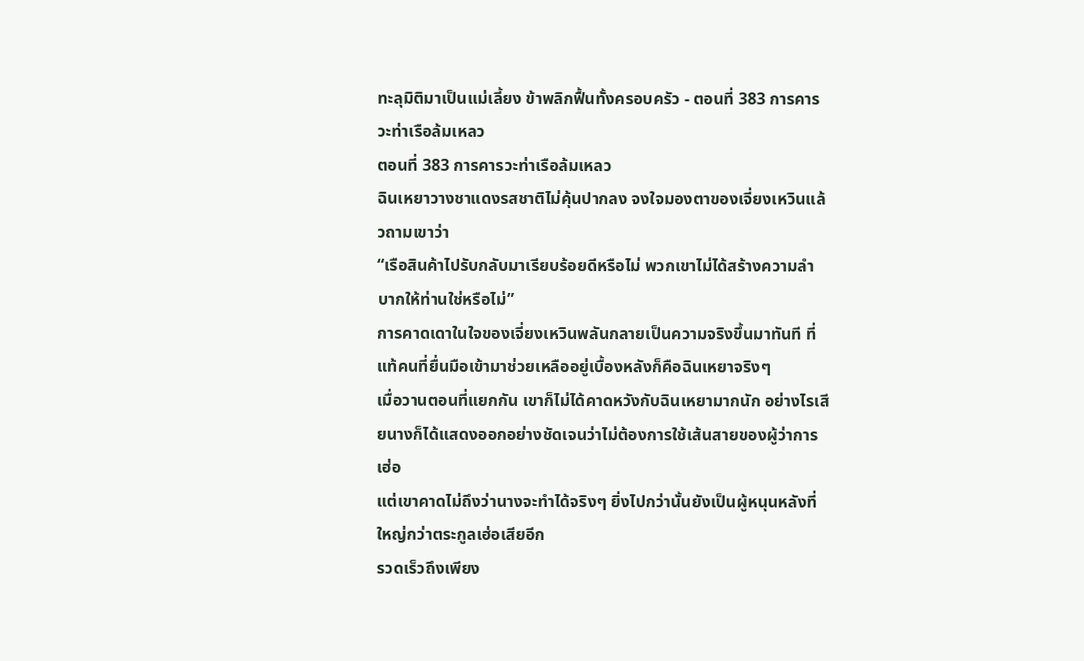ทะลุมิติมาเป็นแม่เลี้ยง ข้าพลิกฟื้นทั้งครอบครัว - ตอนที่ 383 การคารวะท่าเรือล้มเหลว
ตอนที่ 383 การคารวะท่าเรือล้มเหลว
ฉินเหยาวางชาแดงรสชาติไม่คุ้นปากลง จงใจมองตาของเจี่ยงเหวินแล้วถามเขาว่า
“เรือสินค้าไปรับกลับมาเรียบร้อยดีหรือไม่ พวกเขาไม่ได้สร้างความลำบากให้ท่านใช่หรือไม่”
การคาดเดาในใจของเจี่ยงเหวินพลันกลายเป็นความจริงขึ้นมาทันที ที่แท้คนที่ยื่นมือเข้ามาช่วยเหลืออยู่เบื้องหลังก็คือฉินเหยาจริงๆ
เมื่อวานตอนที่แยกกัน เขาก็ไม่ได้คาดหวังกับฉินเหยามากนัก อย่างไรเสียนางก็ได้แสดงออกอย่างชัดเจนว่าไม่ต้องการใช้เส้นสายของผู้ว่าการเฮ่อ
แต่เขาคาดไม่ถึงว่านางจะทำได้จริงๆ ยิ่งไปกว่านั้นยังเป็นผู้หนุนหลังที่ใหญ่กว่าตระกูลเฮ่อเสียอีก
รวดเร็วถึงเพียง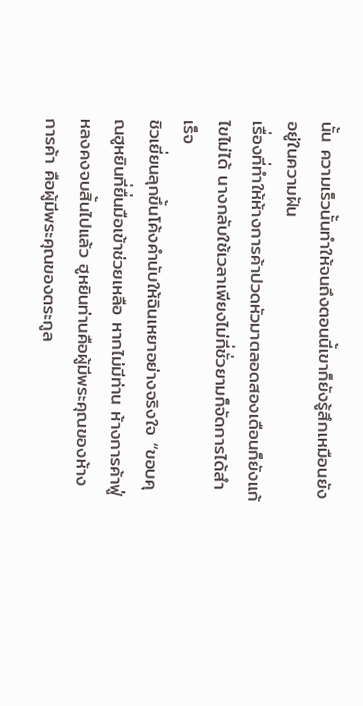นั้น ความเร็วนั้นทำให้จนถึงตอนนี้เขาก็ยังรู้สึกเหมือนยังอยู่ในความฝัน
เรื่องที่ทำให้ห้างการค้าปวดหัวมาตลอดสองเดือนก็ยังแก้ไขไม่ได้ นางกลับใช้เวลาเพียงไม่กี่ชั่วยามก็จัดการได้สำเร็จ
ชิวเยี่ยนลุกขึ้นโค้งคำนับให้ฉินเหยาอย่างจริงใจ “ขอบคุณฮูหยินที่ยื่นมือเข้าช่วยเหลือ หากไม่มีท่าน ห้างการค้าฟู่หลงคงจบสิ้นไปแล้ว ฮูหยินท่านคือผู้มีพระคุณของห้างการค้า คือผู้มีพระคุณของตระกูล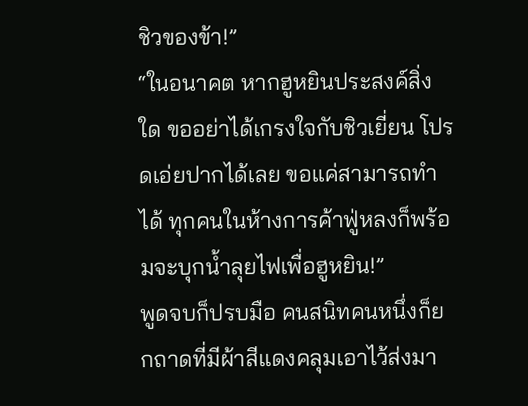ชิวของข้า!”
“ในอนาคต หากฮูหยินประสงค์สิ่งใด ขออย่าได้เกรงใจกับชิวเยี่ยน โปรดเอ่ยปากได้เลย ขอแค่สามารถทำได้ ทุกคนในห้างการค้าฟู่หลงก็พร้อมจะบุกน้ำลุยไฟเพื่อฮูหยิน!”
พูดจบก็ปรบมือ คนสนิทคนหนึ่งก็ยกถาดที่มีผ้าสีแดงคลุมเอาไว้ส่งมา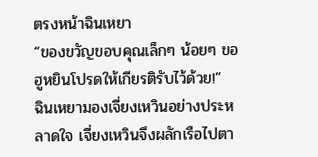ตรงหน้าฉินเหยา
“ของขวัญขอบคุณเล็กๆ น้อยๆ ขอฮูหยินโปรดให้เกียรติรับไว้ด้วย!”
ฉินเหยามองเจี่ยงเหวินอย่างประหลาดใจ เจี่ยงเหวินจึงผลักเรือไปตา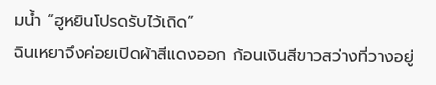มน้ำ “ฮูหยินโปรดรับไว้เถิด”
ฉินเหยาจึงค่อยเปิดผ้าสีแดงออก ก้อนเงินสีขาวสว่างที่วางอยู่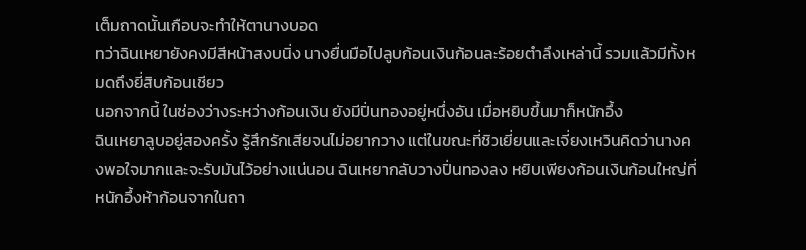เต็มถาดนั้นเกือบจะทำให้ตานางบอด
ทว่าฉินเหยายังคงมีสีหน้าสงบนิ่ง นางยื่นมือไปลูบก้อนเงินก้อนละร้อยตำลึงเหล่านี้ รวมแล้วมีทั้งหมดถึงยี่สิบก้อนเชียว
นอกจากนี้ ในช่องว่างระหว่างก้อนเงิน ยังมีปิ่นทองอยู่หนึ่งอัน เมื่อหยิบขึ้นมาก็หนักอึ้ง
ฉินเหยาลูบอยู่สองครั้ง รู้สึกรักเสียจนไม่อยากวาง แต่ในขณะที่ชิวเยี่ยนและเจี่ยงเหวินคิดว่านางคงพอใจมากและจะรับมันไว้อย่างแน่นอน ฉินเหยากลับวางปิ่นทองลง หยิบเพียงก้อนเงินก้อนใหญ่ที่หนักอึ้งห้าก้อนจากในถา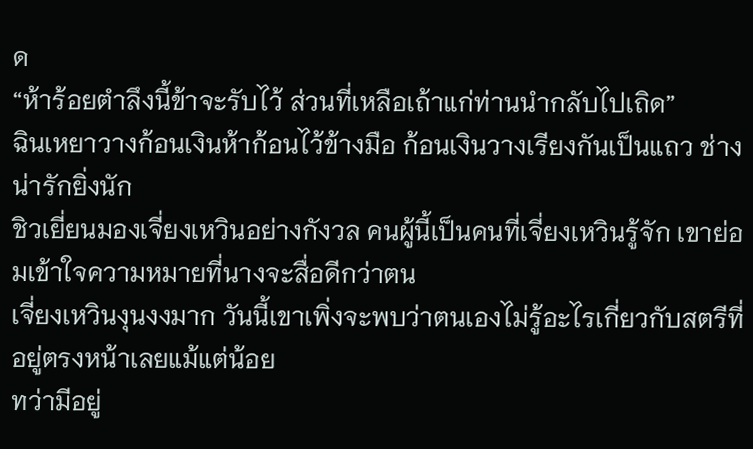ด
“ห้าร้อยตำลึงนี้ข้าจะรับไว้ ส่วนที่เหลือเถ้าแก่ท่านนำกลับไปเถิด”
ฉินเหยาวางก้อนเงินห้าก้อนไว้ข้างมือ ก้อนเงินวางเรียงกันเป็นแถว ช่างน่ารักยิ่งนัก
ชิวเยี่ยนมองเจี่ยงเหวินอย่างกังวล คนผู้นี้เป็นคนที่เจี่ยงเหวินรู้จัก เขาย่อมเข้าใจความหมายที่นางจะสื่อดีกว่าตน
เจี่ยงเหวินงุนงงมาก วันนี้เขาเพิ่งจะพบว่าตนเองไม่รู้อะไรเกี่ยวกับสตรีที่อยู่ตรงหน้าเลยแม้แต่น้อย
ทว่ามีอยู่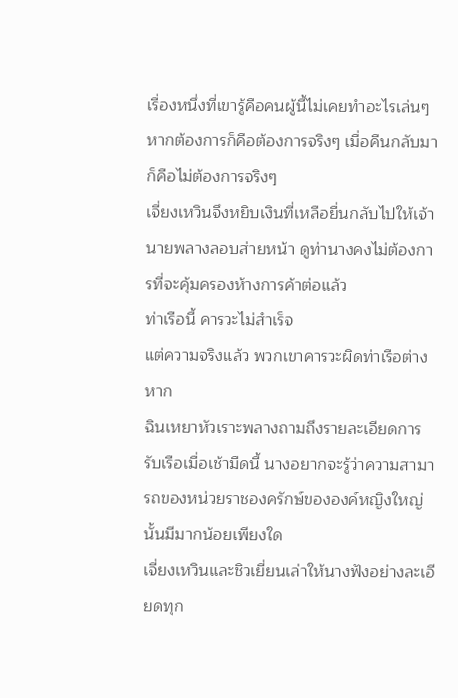เรื่องหนึ่งที่เขารู้คือคนผู้นี้ไม่เคยทำอะไรเล่นๆ หากต้องการก็คือต้องการจริงๆ เมื่อคืนกลับมาก็คือไม่ต้องการจริงๆ
เจี่ยงเหวินจึงหยิบเงินที่เหลือยื่นกลับไปให้เจ้านายพลางลอบส่ายหน้า ดูท่านางคงไม่ต้องการที่จะคุ้มครองห้างการค้าต่อแล้ว
ท่าเรือนี้ คารวะไม่สำเร็จ
แต่ความจริงแล้ว พวกเขาคารวะผิดท่าเรือต่างหาก
ฉินเหยาหัวเราะพลางถามถึงรายละเอียดการรับเรือเมื่อเช้ามืดนี้ นางอยากจะรู้ว่าความสามารถของหน่วยราชองครักษ์ขององค์หญิงใหญ่นั้นมีมากน้อยเพียงใด
เจี่ยงเหวินและชิวเยี่ยนเล่าให้นางฟังอย่างละเอียดทุก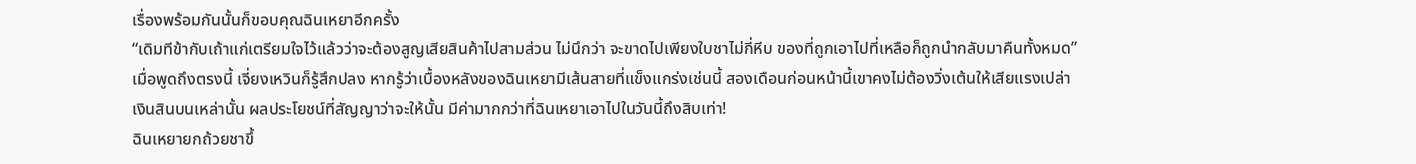เรื่องพร้อมกันนั้นก็ขอบคุณฉินเหยาอีกครั้ง
“เดิมทีข้ากับเถ้าแก่เตรียมใจไว้แล้วว่าจะต้องสูญเสียสินค้าไปสามส่วน ไม่นึกว่า จะขาดไปเพียงใบชาไม่กี่หีบ ของที่ถูกเอาไปที่เหลือก็ถูกนำกลับมาคืนทั้งหมด”
เมื่อพูดถึงตรงนี้ เจี่ยงเหวินก็รู้สึกปลง หากรู้ว่าเบื้องหลังของฉินเหยามีเส้นสายที่แข็งแกร่งเช่นนี้ สองเดือนก่อนหน้านี้เขาคงไม่ต้องวิ่งเต้นให้เสียแรงเปล่า
เงินสินบนเหล่านั้น ผลประโยชน์ที่สัญญาว่าจะให้นั้น มีค่ามากกว่าที่ฉินเหยาเอาไปในวันนี้ถึงสิบเท่า!
ฉินเหยายกถ้วยชาขึ้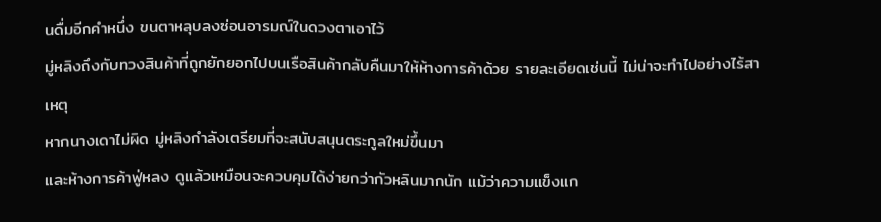นดื่มอีกคำหนึ่ง ขนตาหลุบลงซ่อนอารมณ์ในดวงตาเอาไว้
มู่หลิงถึงกับทวงสินค้าที่ถูกยักยอกไปบนเรือสินค้ากลับคืนมาให้ห้างการค้าด้วย รายละเอียดเช่นนี้ ไม่น่าจะทำไปอย่างไร้สาเหตุ
หากนางเดาไม่ผิด มู่หลิงกำลังเตรียมที่จะสนับสนุนตระกูลใหม่ขึ้นมา
และห้างการค้าฟู่หลง ดูแล้วเหมือนจะควบคุมได้ง่ายกว่ากัวหลินมากนัก แม้ว่าความแข็งแก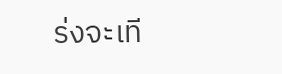ร่งจะเที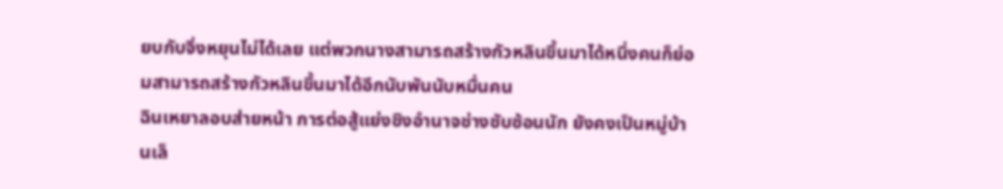ยบกับจิ่งหยุนไม่ได้เลย แต่พวกนางสามารถสร้างกัวหลินขึ้นมาได้หนึ่งคนก็ย่อมสามารถสร้างกัวหลินขึ้นมาได้อีกนับพันนับหมื่นคน
ฉินเหยาลอบส่ายหน้า การต่อสู้แย่งชิงอำนาจช่างซับซ้อนนัก ยังคงเป็นหมู่บ้านเล็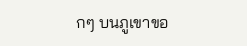กๆ บนภูเขาขอ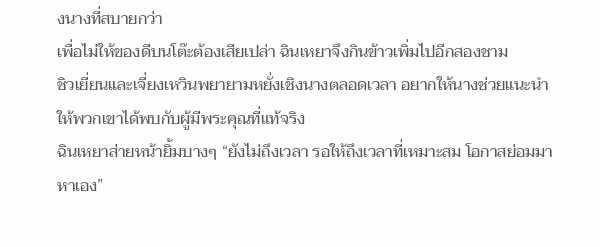งนางที่สบายกว่า
เพื่อไม่ให้ของดีบนโต๊ะต้องเสียเปล่า ฉินเหยาจึงกินข้าวเพิ่มไปอีกสองชาม
ชิวเยี่ยนและเจี่ยงเหวินพยายามหยั่งเชิงนางตลอดเวลา อยากให้นางช่วยแนะนำให้พวกเขาได้พบกับผู้มีพระคุณที่แท้จริง
ฉินเหยาส่ายหน้ายิ้มบางๆ “ยังไม่ถึงเวลา รอให้ถึงเวลาที่เหมาะสม โอกาสย่อมมาหาเอง”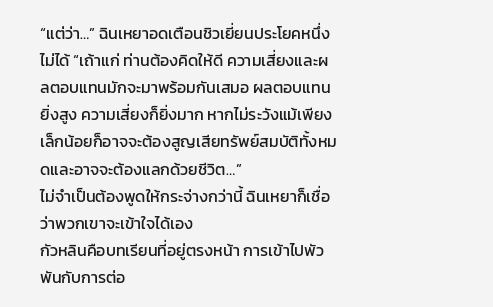“แต่ว่า…” ฉินเหยาอดเตือนชิวเยี่ยนประโยคหนึ่งไม่ได้ “เถ้าแก่ ท่านต้องคิดให้ดี ความเสี่ยงและผลตอบแทนมักจะมาพร้อมกันเสมอ ผลตอบแทนยิ่งสูง ความเสี่ยงก็ยิ่งมาก หากไม่ระวังแม้เพียงเล็กน้อยก็อาจจะต้องสูญเสียทรัพย์สมบัติทั้งหมดและอาจจะต้องแลกด้วยชีวิต…”
ไม่จำเป็นต้องพูดให้กระจ่างกว่านี้ ฉินเหยาก็เชื่อว่าพวกเขาจะเข้าใจได้เอง
กัวหลินคือบทเรียนที่อยู่ตรงหน้า การเข้าไปพัวพันกับการต่อ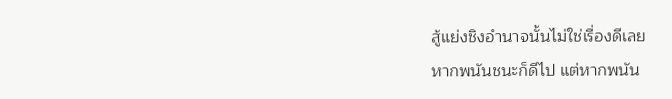สู้แย่งชิงอำนาจนั้นไม่ใช่เรื่องดีเลย
หากพนันชนะก็ดีไป แต่หากพนัน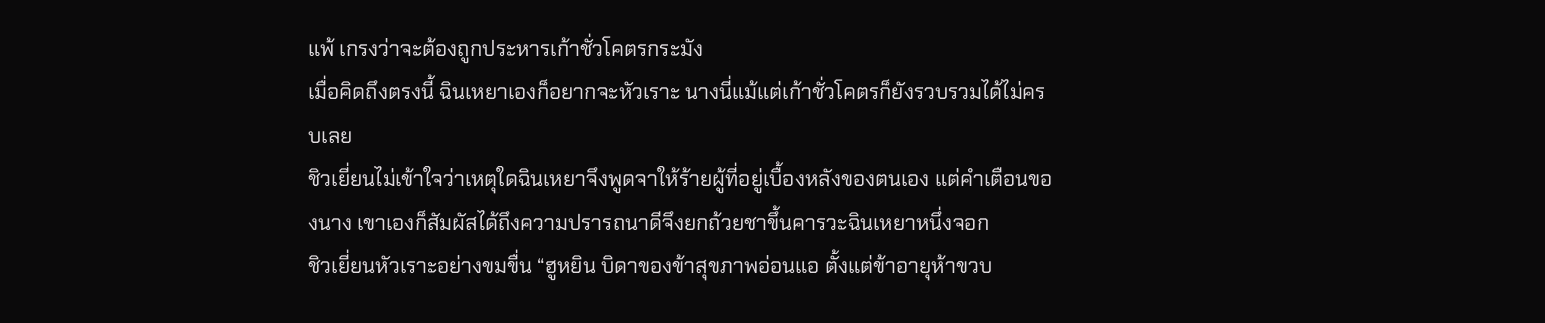แพ้ เกรงว่าจะต้องถูกประหารเก้าชั่วโคตรกระมัง
เมื่อคิดถึงตรงนี้ ฉินเหยาเองก็อยากจะหัวเราะ นางนี่แม้แต่เก้าชั่วโคตรก็ยังรวบรวมได้ไม่ครบเลย
ชิวเยี่ยนไม่เข้าใจว่าเหตุใดฉินเหยาจึงพูดจาให้ร้ายผู้ที่อยู่เบื้องหลังของตนเอง แต่คำเตือนของนาง เขาเองก็สัมผัสได้ถึงความปรารถนาดีจึงยกถ้วยชาขึ้นคารวะฉินเหยาหนึ่งจอก
ชิวเยี่ยนหัวเราะอย่างขมขื่น “ฮูหยิน บิดาของข้าสุขภาพอ่อนแอ ตั้งแต่ข้าอายุห้าขวบ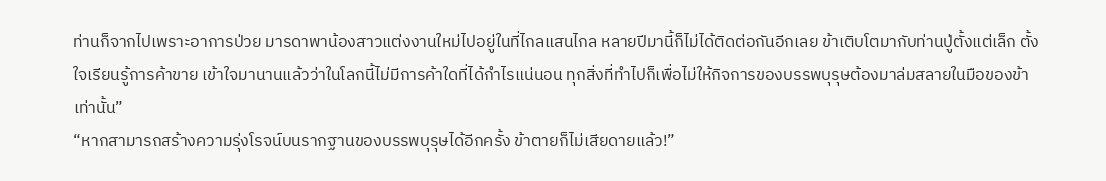ท่านก็จากไปเพราะอาการป่วย มารดาพาน้องสาวแต่งงานใหม่ไปอยู่ในที่ไกลแสนไกล หลายปีมานี้ก็ไม่ได้ติดต่อกันอีกเลย ข้าเติบโตมากับท่านปู่ตั้งแต่เล็ก ตั้งใจเรียนรู้การค้าขาย เข้าใจมานานแล้วว่าในโลกนี้ไม่มีการค้าใดที่ได้กำไรแน่นอน ทุกสิ่งที่ทำไปก็เพื่อไม่ให้กิจการของบรรพบุรุษต้องมาล่มสลายในมือของข้าเท่านั้น”
“หากสามารถสร้างความรุ่งโรจน์บนรากฐานของบรรพบุรุษได้อีกครั้ง ข้าตายก็ไม่เสียดายแล้ว!”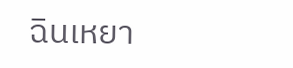ฉินเหยา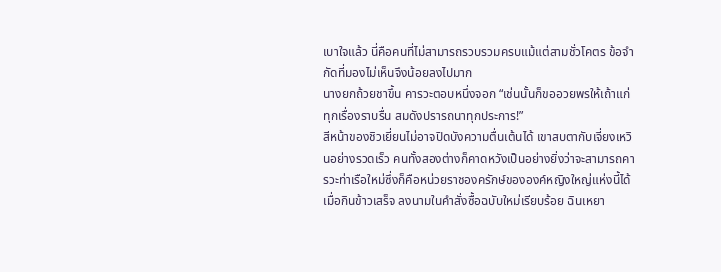เบาใจแล้ว นี่คือคนที่ไม่สามารถรวบรวมครบแม้แต่สามชั่วโคตร ข้อจำกัดที่มองไม่เห็นจึงน้อยลงไปมาก
นางยกถ้วยชาขึ้น คารวะตอบหนึ่งจอก “เช่นนั้นก็ขออวยพรให้เถ้าแก่ ทุกเรื่องราบรื่น สมดังปรารถนาทุกประการ!”
สีหน้าของชิวเยี่ยนไม่อาจปิดบังความตื่นเต้นได้ เขาสบตากับเจี่ยงเหวินอย่างรวดเร็ว คนทั้งสองต่างก็คาดหวังเป็นอย่างยิ่งว่าจะสามารถคารวะท่าเรือใหม่ซึ่งก็คือหน่วยราชองครักษ์ขององค์หญิงใหญ่แห่งนี้ได้
เมื่อกินข้าวเสร็จ ลงนามในคำสั่งซื้อฉบับใหม่เรียบร้อย ฉินเหยา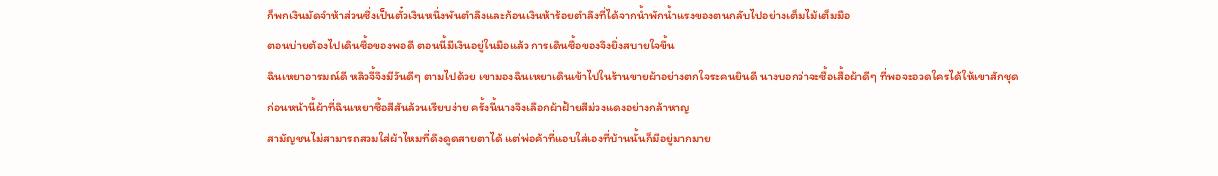ก็พกเงินมัดจำห้าส่วนซึ่งเป็นตั๋วเงินหนึ่งพันตำลึงและก้อนเงินห้าร้อยตำลึงที่ได้จากน้ำพักน้ำแรงของตนกลับไปอย่างเต็มไม้เต็มมือ
ตอนบ่ายต้องไปเดินซื้อของพอดี ตอนนี้มีเงินอยู่ในมือแล้ว การเดินซื้อของจึงยิ่งสบายใจขึ้น
ฉินเหยาอารมณ์ดี หลิวจี้จึงมีวันดีๆ ตามไปด้วย เขามองฉินเหยาเดินเข้าไปในร้านขายผ้าอย่างตกใจระคนยินดี นางบอกว่าจะซื้อเสื้อผ้าดีๆ ที่พอจะอวดใครได้ให้เขาสักชุด
ก่อนหน้านี้ผ้าที่ฉินเหยาซื้อสีสันล้วนเรียบง่าย ครั้งนี้นางจึงเลือกผ้าฝ้ายสีม่วงแดงอย่างกล้าหาญ
สามัญชนไม่สามารถสวมใส่ผ้าไหมที่ดึงดูดสายตาได้ แต่พ่อค้าที่แอบใส่เองที่บ้านนั้นก็มีอยู่มากมาย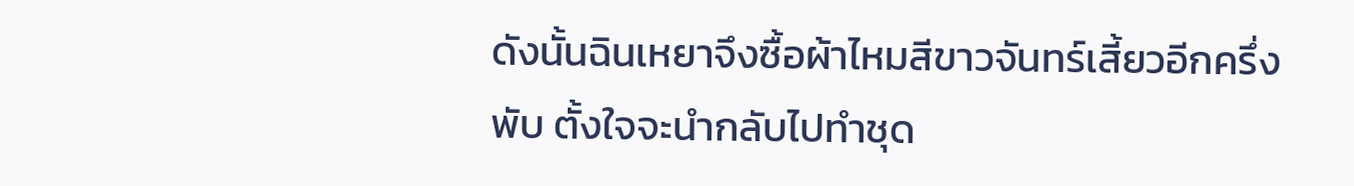ดังนั้นฉินเหยาจึงซื้อผ้าไหมสีขาวจันทร์เสี้ยวอีกครึ่งพับ ตั้งใจจะนำกลับไปทำชุด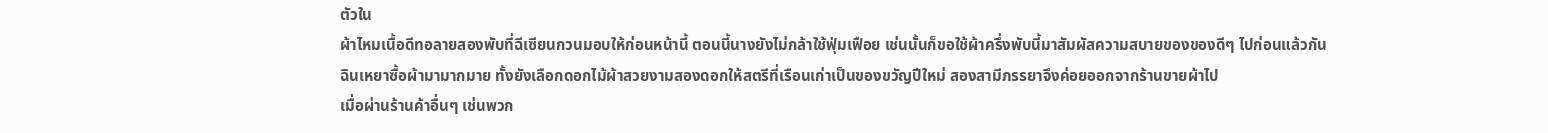ตัวใน
ผ้าไหมเนื้อดีทอลายสองพับที่ฉีเซียนกวนมอบให้ก่อนหน้านี้ ตอนนี้นางยังไม่กล้าใช้ฟุ่มเฟือย เช่นนั้นก็ขอใช้ผ้าครึ่งพับนี้มาสัมผัสความสบายของของดีๆ ไปก่อนแล้วกัน
ฉินเหยาซื้อผ้ามามากมาย ทั้งยังเลือกดอกไม้ผ้าสวยงามสองดอกให้สตรีที่เรือนเก่าเป็นของขวัญปีใหม่ สองสามีภรรยาจึงค่อยออกจากร้านขายผ้าไป
เมื่อผ่านร้านค้าอื่นๆ เช่นพวก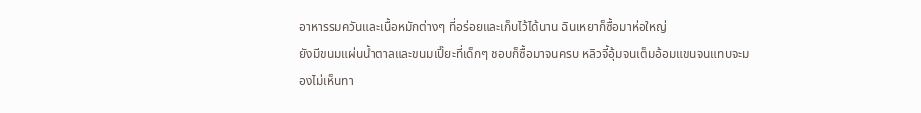อาหารรมควันและเนื้อหมักต่างๆ ที่อร่อยและเก็บไว้ได้นาน ฉินเหยาก็ซื้อมาห่อใหญ่
ยังมีขนมแผ่นน้ำตาลและขนมเปี๊ยะที่เด็กๆ ชอบก็ซื้อมาจนครบ หลิวจี้อุ้มจนเต็มอ้อมแขนจนแทบจะมองไม่เห็นทา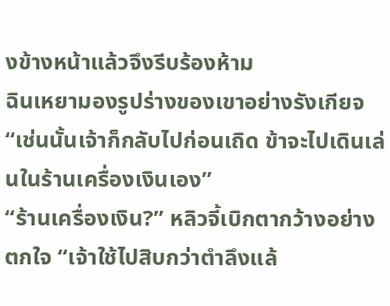งข้างหน้าแล้วจึงรีบร้องห้าม
ฉินเหยามองรูปร่างของเขาอย่างรังเกียจ “เช่นนั้นเจ้าก็กลับไปก่อนเถิด ข้าจะไปเดินเล่นในร้านเครื่องเงินเอง”
“ร้านเครื่องเงิน?” หลิวจี้เบิกตากว้างอย่างตกใจ “เจ้าใช้ไปสิบกว่าตำลึงแล้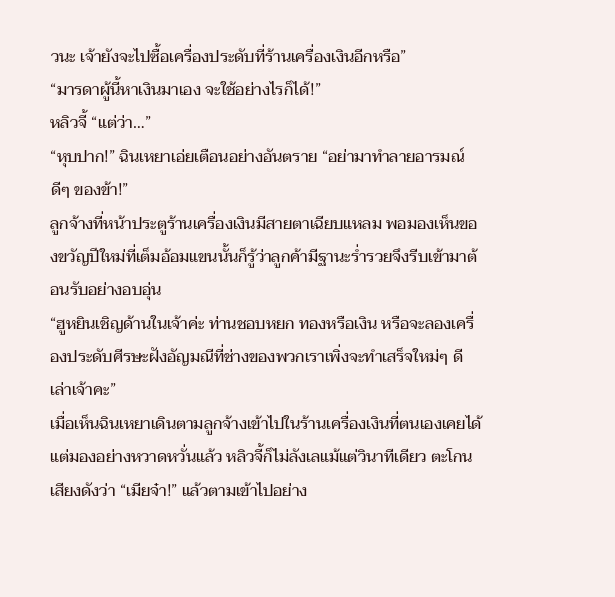วนะ เจ้ายังจะไปซื้อเครื่องประดับที่ร้านเครื่องเงินอีกหรือ”
“มารดาผู้นี้หาเงินมาเอง จะใช้อย่างไรก็ได้!”
หลิวจี้ “แต่ว่า…”
“หุบปาก!” ฉินเหยาเอ่ยเตือนอย่างอันตราย “อย่ามาทำลายอารมณ์ดีๆ ของข้า!”
ลูกจ้างที่หน้าประตูร้านเครื่องเงินมีสายตาเฉียบแหลม พอมองเห็นของขวัญปีใหม่ที่เต็มอ้อมแขนนั้นก็รู้ว่าลูกค้ามีฐานะร่ำรวยจึงรีบเข้ามาต้อนรับอย่างอบอุ่น
“ฮูหยินเชิญด้านในเจ้าค่ะ ท่านชอบหยก ทองหรือเงิน หรือจะลองเครื่องประดับศีรษะฝังอัญมณีที่ช่างของพวกเราเพิ่งจะทำเสร็จใหม่ๆ ดีเล่าเจ้าคะ”
เมื่อเห็นฉินเหยาเดินตามลูกจ้างเข้าไปในร้านเครื่องเงินที่ตนเองเคยได้แต่มองอย่างหวาดหวั่นแล้ว หลิวจี้ก็ไม่ลังเลแม้แต่วินาทีเดียว ตะโกนเสียงดังว่า “เมียจ๋า!” แล้วตามเข้าไปอย่าง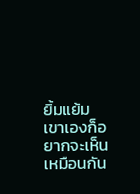ยิ้มแย้ม
เขาเองก็อยากจะเห็นเหมือนกัน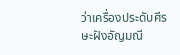ว่าเครื่องประดับศีรษะฝังอัญมณี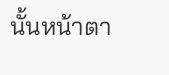นั้นหน้าตา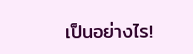เป็นอย่างไร!